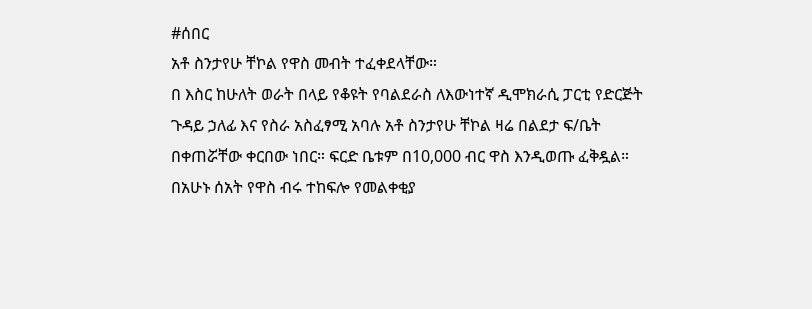#ሰበር
አቶ ስንታየሁ ቸኮል የዋስ መብት ተፈቀደላቸው።
በ እስር ከሁለት ወራት በላይ የቆዩት የባልደራስ ለእውነተኛ ዲሞክራሲ ፓርቲ የድርጅት ጉዳይ ኃለፊ እና የስራ አስፈፃሚ አባሉ አቶ ስንታየሁ ቸኮል ዛሬ በልደታ ፍ/ቤት በቀጠሯቸው ቀርበው ነበር። ፍርድ ቤቱም በ10,000 ብር ዋስ እንዲወጡ ፈቅዷል።
በአሁኑ ሰአት የዋስ ብሩ ተከፍሎ የመልቀቂያ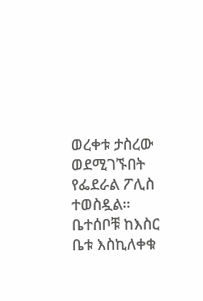ወረቀቱ ታስረው ወደሚገኙበት የፌደራል ፖሊስ ተወስዷል። ቤተሰቦቹ ከእስር ቤቱ እስኪለቀቁ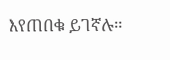እየጠበቁ ይገኛሉ።